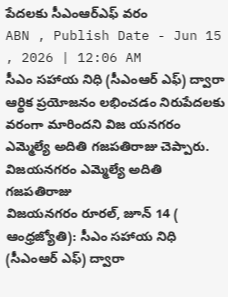పేదలకు సీఎంఆర్ఎఫ్ వరం
ABN , Publish Date - Jun 15 , 2026 | 12:06 AM
సీఎం సహాయ నిధి (సీఎంఆర్ ఎఫ్) ద్వారా ఆర్థిక ప్రయోజనం లభించడం నిరుపేదలకు వరంగా మారిందని విజ యనగరం ఎమ్మెల్యే అదితి గజపతిరాజు చెప్పారు.
విజయనగరం ఎమ్మెల్యే అదితి గజపతిరాజు
విజయనగరం రూరల్, జూన్ 14 ( ఆంధ్రజ్యోతి): సీఎం సహాయ నిధి (సీఎంఆర్ ఎఫ్) ద్వారా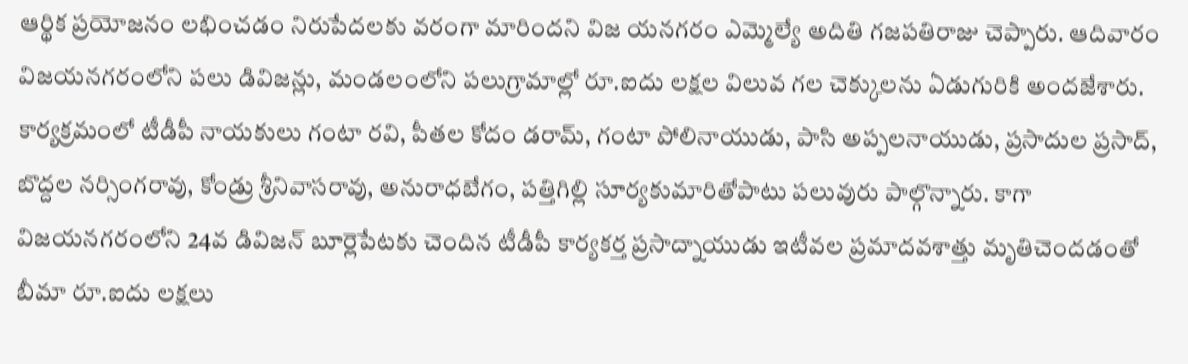ఆర్థిక ప్రయోజనం లభించడం నిరుపేదలకు వరంగా మారిందని విజ యనగరం ఎమ్మెల్యే అదితి గజపతిరాజు చెప్పారు. ఆదివారం విజయనగరంలోని పలు డివిజన్లు, మండలంలోని పలుగ్రామాల్లో రూ.ఐదు లక్షల విలువ గల చెక్కులను ఏడుగురికి అందజేశారు. కార్యక్రమంలో టీడీపీ నాయకులు గంటా రవి, పీతల కోదం డరామ్, గంటా పోలినాయుడు, పాసి అప్పలనాయుడు, ప్రసాదుల ప్రసాద్, బొద్దల నర్సింగరావు, కోండ్రు శ్రీనివాసరావు, అనురాధబేగం, పత్తిగిల్లి సూర్యకుమారితోపాటు పలువురు పాల్గొన్నారు. కాగా విజయనగరంలోని 24వ డివిజన్ బూర్లెపేటకు చెందిన టీడీపీ కార్యకర్త ప్రసాద్నాయుడు ఇటీవల ప్రమాదవశాత్తు మృతిచెందడంతో బీమా రూ.ఐదు లక్షలు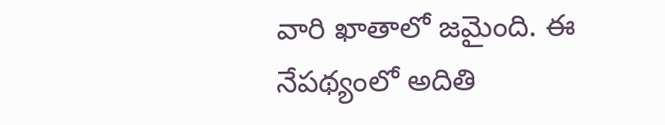వారి ఖాతాలో జమైంది. ఈ నేపథ్యంలో అదితి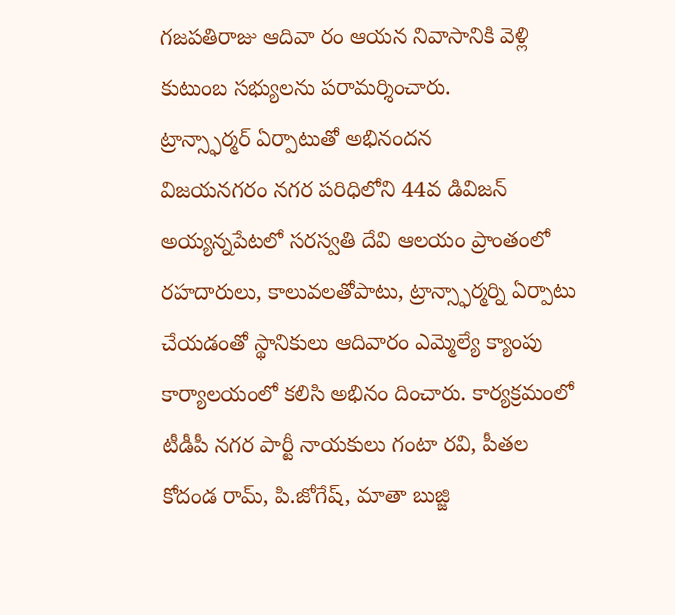గజపతిరాజు ఆదివా రం ఆయన నివాసానికి వెళ్లి కుటుంబ సభ్యులను పరామర్శించారు.
ట్రాన్స్ఫార్మర్ ఏర్పాటుతో అభినందన
విజయనగరం నగర పరిధిలోని 44వ డివిజన్ అయ్యన్నపేటలో సరస్వతి దేవి ఆలయం ప్రాంతంలో రహదారులు, కాలువలతోపాటు, ట్రాన్స్ఫార్మర్ని ఏర్పాటు చేయడంతో స్థానికులు ఆదివారం ఎమ్మెల్యే క్యాంపు కార్యాలయంలో కలిసి అభినం దించారు. కార్యక్రమంలో టీడీపీ నగర పార్టీ నాయకులు గంటా రవి, పీతల కోదండ రామ్, పి.జోగేష్, మాతా బుజ్జి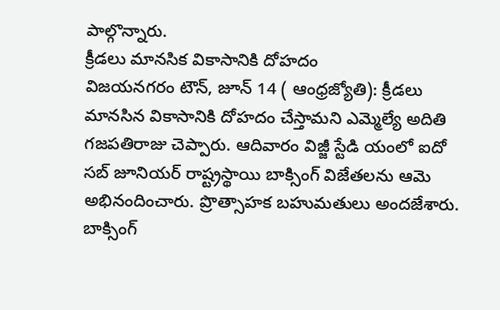పాల్గొన్నారు.
క్రీడలు మానసిక వికాసానికి దోహదం
విజయనగరం టౌన్, జూన్ 14 ( ఆంధ్రజ్యోతి): క్రీడలు మానసిన వికాసానికి దోహదం చేస్తామని ఎమ్మెల్యే అదితి గజపతిరాజు చెప్పారు. ఆదివారం విజ్జీ స్టేడి యంలో ఐదో సబ్ జూనియర్ రాష్ట్రస్థాయి బాక్సింగ్ విజేతలను ఆమె అభినందించారు. ప్రొత్సాహక బహుమతులు అందజేశారు. బాక్సింగ్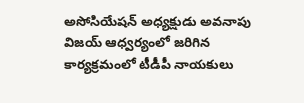అసోసియేషన్ అధ్యక్షుడు అవనాపు విజయ్ ఆధ్వర్యంలో జరిగిన కార్యక్రమంలో టీడీపీ నాయకులు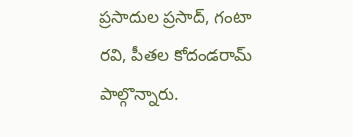ప్రసాదుల ప్రసాద్, గంటా రవి, పీతల కోదండరామ్ పాల్గొన్నారు.